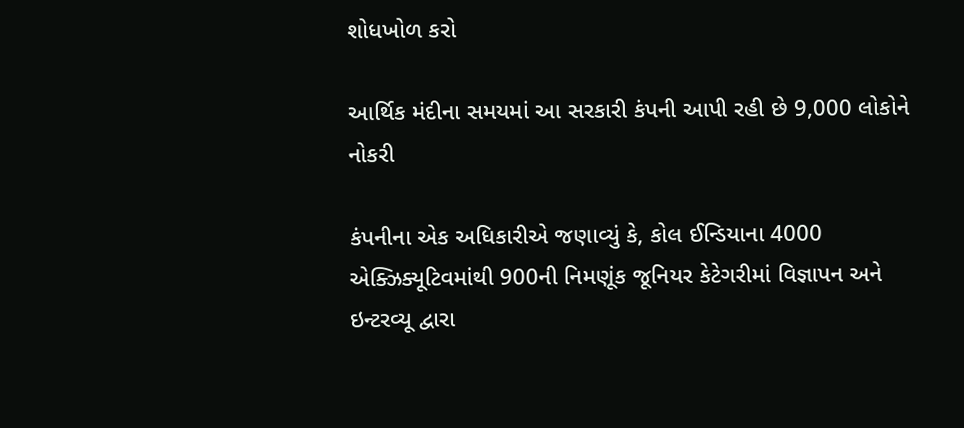શોધખોળ કરો

આર્થિક મંદીના સમયમાં આ સરકારી કંપની આપી રહી છે 9,000 લોકોને નોકરી

કંપનીના એક અધિકારીએ જણાવ્યું કે, કોલ ઈન્ડિયાના 4000 એક્ઝિક્યૂટિવમાંથી 900ની નિમણૂંક જૂનિયર કેટેગરીમાં વિજ્ઞાપન અને ઇન્ટરવ્યૂ દ્વારા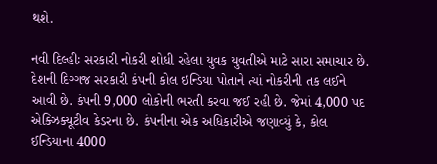થશે.

નવી દિલ્હીઃ સરકારી નોકરી શોધી રહેલા યુવક યુવતીએ માટે સારા સમાચાર છે. દેશની દિગ્ગજ સરકારી કંપની કોલ ઇન્ડિયા પોતાને ત્યાં નોકરીની તક લઈને આવી છે. કંપની 9,000 લોકોની ભરતી કરવા જઈ રહી છે. જેમાં 4,000 પદ એક્ઝિક્યૂટીવ કેડરના છે. કંપનીના એક અધિકારીએ જણાવ્યું કે, કોલ ઈન્ડિયાના 4000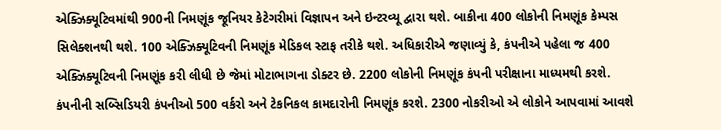એક્ઝિક્યૂટિવમાંથી 900ની નિમણૂંક જૂનિયર કેટેગરીમાં વિજ્ઞાપન અને ઇન્ટરવ્યૂ દ્વારા થશે. બાકીના 400 લોકોની નિમણૂંક કેમ્પસ સિલેક્શનથી થશે. 100 એક્ઝિક્યૂટિવની નિમણૂંક મેડિકલ સ્ટાફ તરીકે થશે. અધિકારીએ જણાવ્યું કે, કંપનીએ પહેલા જ 400 એક્ઝિક્યૂટિવની નિમણૂંક કરી લીધી છે જેમાં મોટાભાગના ડોક્ટર છે. 2200 લોકોની નિમણૂંક કંપની પરીક્ષાના માધ્યમથી કરશે. કંપનીની સબ્સિડિયરી કંપનીઓ 500 વર્કરો અને ટેકનિકલ કામદારોની નિમણૂંક કરશે. 2300 નોકરીઓ એ લોકોને આપવામાં આવશે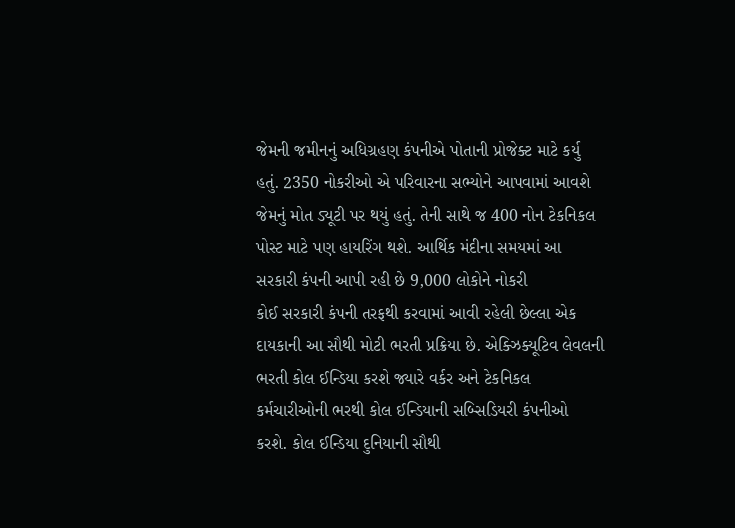જેમની જમીનનું અધિગ્રહણ કંપનીએ પોતાની પ્રોજેક્ટ માટે કર્યુ હતું. 2350 નોકરીઓ એ પરિવારના સભ્યોને આપવામાં આવશે જેમનું મોત ડ્યૂટી પર થયું હતું. તેની સાથે જ 400 નોન ટેકનિકલ પોસ્ટ માટે પણ હાયરિંગ થશે. આર્થિક મંદીના સમયમાં આ સરકારી કંપની આપી રહી છે 9,000 લોકોને નોકરી
કોઈ સરકારી કંપની તરફથી કરવામાં આવી રહેલી છેલ્લા એક દાયકાની આ સૌથી મોટી ભરતી પ્રક્રિયા છે. એક્ઝિક્યૂટિવ લેવલની ભરતી કોલ ઈન્ડિયા કરશે જ્યારે વર્કર અને ટેકનિકલ કર્મચારીઓની ભરથી કોલ ઈન્ડિયાની સબ્સિડિયરી કંપનીઓ કરશે. કોલ ઈન્ડિયા દુનિયાની સૌથી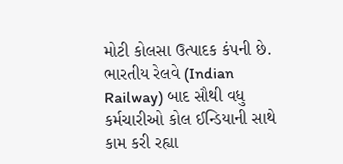મોટી કોલસા ઉત્પાદક કંપની છે. ભારતીય રેલવે (Indian Railway) બાદ સૌથી વધુ કર્મચારીઓ કોલ ઈન્ડિયાની સાથે કામ કરી રહ્યા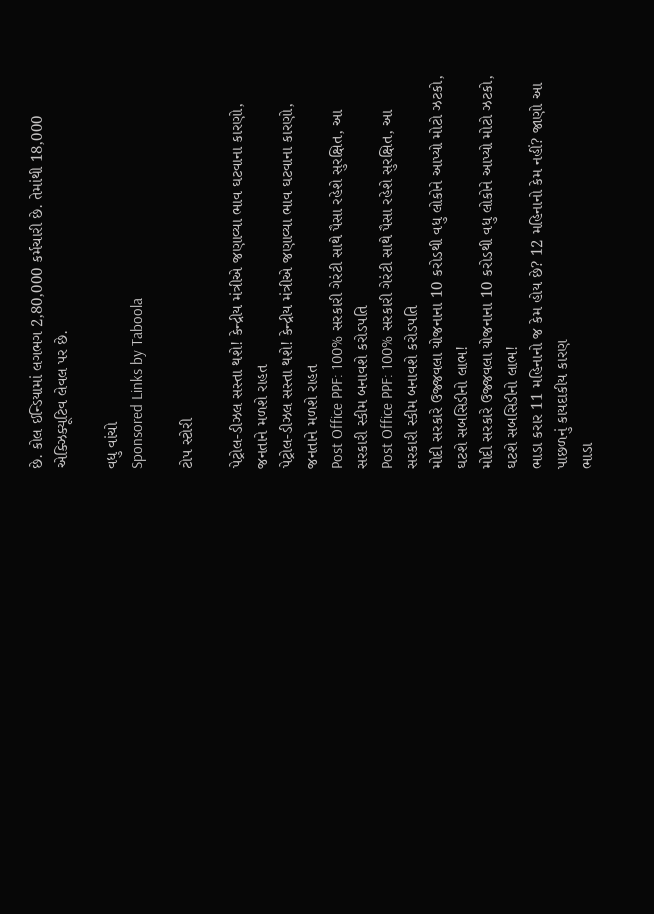છે. કોલ ઈન્ડિયામાં લગભગ 2,80,000 કર્મચારી છે. તેમાંથી 18,000 એક્ઝિક્યૂટિવ લેવલ પર છે.

વધુ વાંચો
Sponsored Links by Taboola

ટોપ સ્ટોરી

પેટ્રોલ-ડીઝલ સસ્તા થશે! કેન્દ્રીય મંત્રીએ જણાવ્યા ભાવ ઘટવાના કારણો, જનતાને મળશે રાહત
પેટ્રોલ-ડીઝલ સસ્તા થશે! કેન્દ્રીય મંત્રીએ જણાવ્યા ભાવ ઘટવાના કારણો, જનતાને મળશે રાહત
Post Office PPF: 100% સરકારી ગેરંટી સાથે પૈસા રહેશે સુરક્ષિત, આ સરકારી સ્કીમ બનાવશે કરોડપતિ
Post Office PPF: 100% સરકારી ગેરંટી સાથે પૈસા રહેશે સુરક્ષિત, આ સરકારી સ્કીમ બનાવશે કરોડપતિ
મોદી સરકારે ઉજ્જવલા યોજનાના 10 કરોડથી વધુ લોકોને આપ્યો મોટો ઝટકો, ઘટશે સબસિડીનો લાભ!
મોદી સરકારે ઉજ્જવલા યોજનાના 10 કરોડથી વધુ લોકોને આપ્યો મોટો ઝટકો, ઘટશે સબસિડીનો લાભ!
ભાડા કરાર 11 મહિનાનો જ કેમ હોય છે? 12 મહિનાનો કેમ નહીં? જાણો આ પાછળનું કાયદાકીય કારણ
ભાડા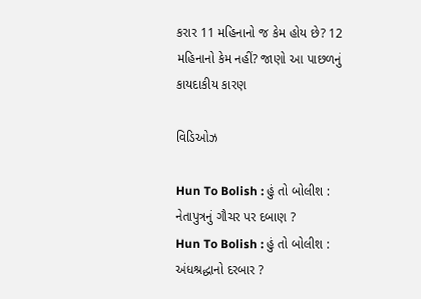કરાર 11 મહિનાનો જ કેમ હોય છે? 12 મહિનાનો કેમ નહીં? જાણો આ પાછળનું કાયદાકીય કારણ

વિડિઓઝ

Hun To Bolish : હું તો બોલીશ : નેતાપુત્રનું ગૌચર પર દબાણ ?
Hun To Bolish : હું તો બોલીશ : અંધશ્રદ્ધાનો દરબાર ?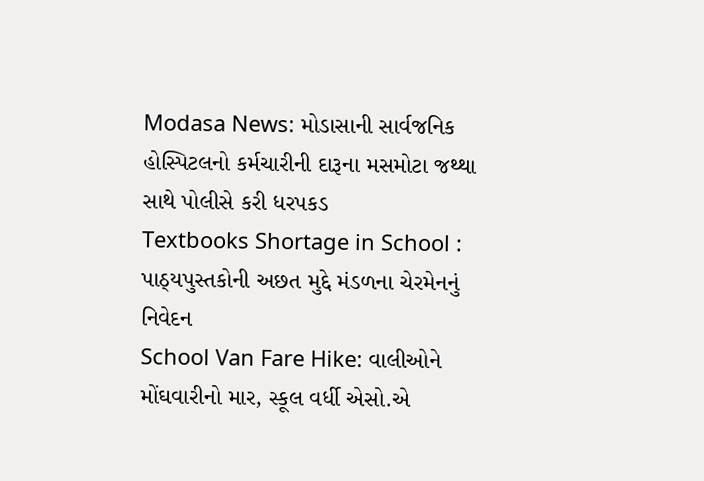Modasa News: મોડાસાની સાર્વજનિક હોસ્પિટલનો કર્મચારીની દારૂના મસમોટા જથ્થા સાથે પોલીસે કરી ધરપકડ
Textbooks Shortage in School : પાઠ્યપુસ્તકોની અછત મુદ્દે મંડળના ચેરમેનનું નિવેદન
School Van Fare Hike: વાલીઓને મોંઘવારીનો માર, સ્કૂલ વર્ધી એસો.એ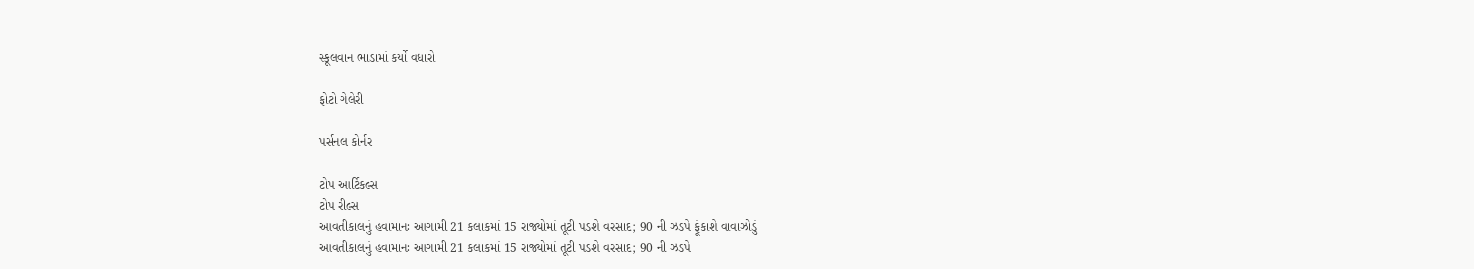સ્કૂલવાન ભાડામાં કર્યો વધારો

ફોટો ગેલેરી

પર્સનલ કોર્નર

ટોપ આર્ટિકલ્સ
ટોપ રીલ્સ
આવતીકાલનું હવામાનઃ આગામી 21 કલાકમાં 15 રાજ્યોમાં તૂટી પડશે વરસાદ; 90 ની ઝડપે ફૂંકાશે વાવાઝોડું
આવતીકાલનું હવામાનઃ આગામી 21 કલાકમાં 15 રાજ્યોમાં તૂટી પડશે વરસાદ; 90 ની ઝડપે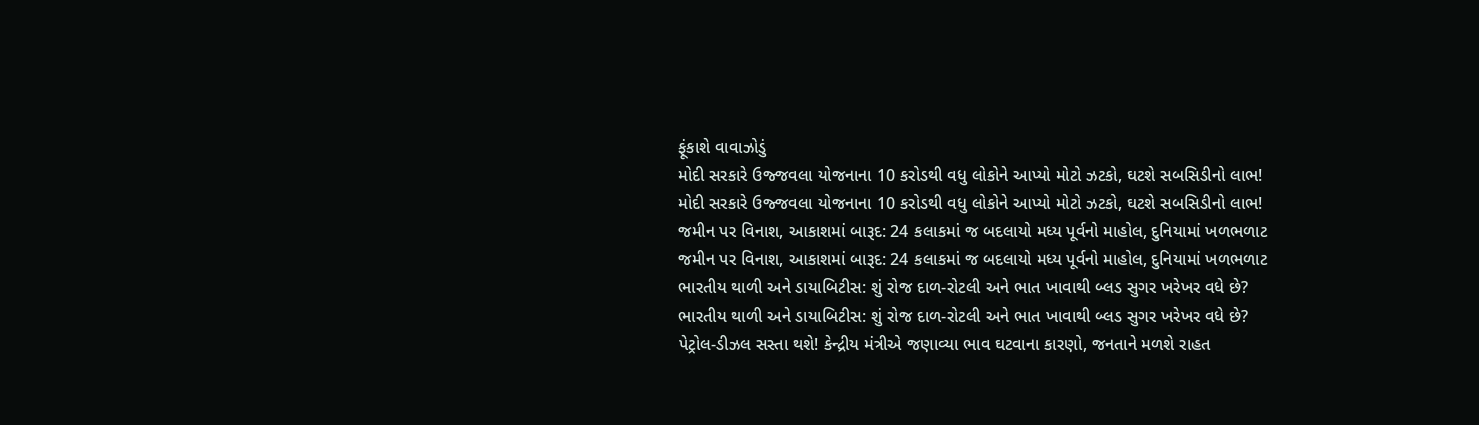ફૂંકાશે વાવાઝોડું
મોદી સરકારે ઉજ્જવલા યોજનાના 10 કરોડથી વધુ લોકોને આપ્યો મોટો ઝટકો, ઘટશે સબસિડીનો લાભ!
મોદી સરકારે ઉજ્જવલા યોજનાના 10 કરોડથી વધુ લોકોને આપ્યો મોટો ઝટકો, ઘટશે સબસિડીનો લાભ!
જમીન પર વિનાશ, આકાશમાં બારૂદ: 24 કલાકમાં જ બદલાયો મધ્ય પૂર્વનો માહોલ, દુનિયામાં ખળભળાટ
જમીન પર વિનાશ, આકાશમાં બારૂદ: 24 કલાકમાં જ બદલાયો મધ્ય પૂર્વનો માહોલ, દુનિયામાં ખળભળાટ
ભારતીય થાળી અને ડાયાબિટીસ: શું રોજ દાળ-રોટલી અને ભાત ખાવાથી બ્લડ સુગર ખરેખર વધે છે?
ભારતીય થાળી અને ડાયાબિટીસ: શું રોજ દાળ-રોટલી અને ભાત ખાવાથી બ્લડ સુગર ખરેખર વધે છે?
પેટ્રોલ-ડીઝલ સસ્તા થશે! કેન્દ્રીય મંત્રીએ જણાવ્યા ભાવ ઘટવાના કારણો, જનતાને મળશે રાહત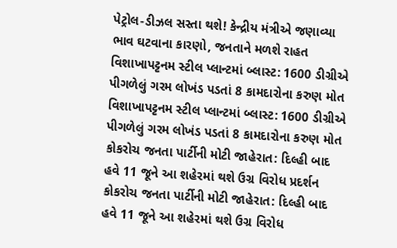પેટ્રોલ-ડીઝલ સસ્તા થશે! કેન્દ્રીય મંત્રીએ જણાવ્યા ભાવ ઘટવાના કારણો, જનતાને મળશે રાહત
વિશાખાપટ્ટનમ સ્ટીલ પ્લાન્ટમાં બ્લાસ્ટ: 1600 ડીગ્રીએ પીગળેલું ગરમ લોખંડ પડતાં 8 કામદારોના કરુણ મોત
વિશાખાપટ્ટનમ સ્ટીલ પ્લાન્ટમાં બ્લાસ્ટ: 1600 ડીગ્રીએ પીગળેલું ગરમ લોખંડ પડતાં 8 કામદારોના કરુણ મોત
કોકરોચ જનતા પાર્ટીની મોટી જાહેરાત: દિલ્હી બાદ હવે 11 જૂને આ શહેરમાં થશે ઉગ્ર વિરોધ પ્રદર્શન
કોકરોચ જનતા પાર્ટીની મોટી જાહેરાત: દિલ્હી બાદ હવે 11 જૂને આ શહેરમાં થશે ઉગ્ર વિરોધ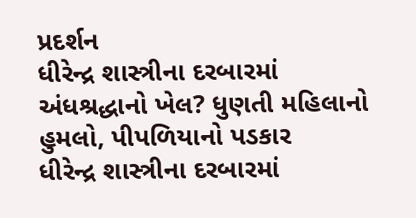પ્રદર્શન
ધીરેન્દ્ર શાસ્ત્રીના દરબારમાં અંધશ્રદ્ધાનો ખેલ? ધુણતી મહિલાનો હુમલો, પીપળિયાનો પડકાર
ધીરેન્દ્ર શાસ્ત્રીના દરબારમાં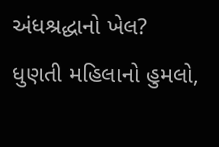અંધશ્રદ્ધાનો ખેલ? ધુણતી મહિલાનો હુમલો,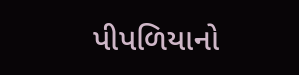પીપળિયાનો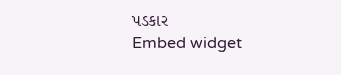પડકાર
Embed widget